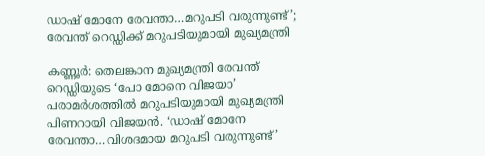ഡാഷ് മോനേ രേവന്താ…മറുപടി വരുന്നുണ്ട്’; രേവന്ത് റെഡ്ഡിക്ക് മറുപടിയുമായി മുഖ്യമന്ത്രി

കണ്ണൂര്‍: തെലങ്കാന മുഖ്യമന്ത്രി രേവന്ത് റെഡ്ഡിയുടെ ‘പോ മോനെ വിജയാ’ പരാമര്‍ശത്തില്‍ മറുപടിയുമായി മുഖ്യമന്ത്രി പിണറായി വിജയന്‍. ‘ഡാഷ് മോനേ രേവന്താ…വിശദമായ മറുപടി വരുന്നുണ്ട്’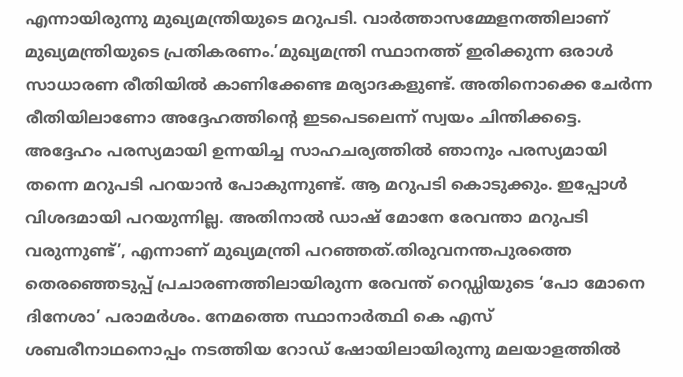എന്നായിരുന്നു മുഖ്യമന്ത്രിയുടെ മറുപടി. വാര്‍ത്താസമ്മേളനത്തിലാണ് മുഖ്യമന്ത്രിയുടെ പ്രതികരണം.’മുഖ്യമന്ത്രി സ്ഥാനത്ത് ഇരിക്കുന്ന ഒരാള്‍ സാധാരണ രീതിയില്‍ കാണിക്കേണ്ട മര്യാദകളുണ്ട്. അതിനൊക്കെ ചേര്‍ന്ന രീതിയിലാണോ അദ്ദേഹത്തിന്റെ ഇടപെടലെന്ന് സ്വയം ചിന്തിക്കട്ടെ. അദ്ദേഹം പരസ്യമായി ഉന്നയിച്ച സാഹചര്യത്തില്‍ ഞാനും പരസ്യമായി തന്നെ മറുപടി പറയാന്‍ പോകുന്നുണ്ട്. ആ മറുപടി കൊടുക്കും. ഇപ്പോള്‍ വിശദമായി പറയുന്നില്ല. അതിനാല്‍ ഡാഷ് മോനേ രേവന്താ മറുപടി വരുന്നുണ്ട്’, എന്നാണ് മുഖ്യമന്ത്രി പറഞ്ഞത്.തിരുവനന്തപുരത്തെ തെരഞ്ഞെടുപ്പ് പ്രചാരണത്തിലായിരുന്ന രേവന്ത് റെഡ്ഡിയുടെ ‘പോ മോനെ ദിനേശാ’ പരാമര്‍ശം. നേമത്തെ സ്ഥാനാര്‍ത്ഥി കെ എസ് ശബരീനാഥനൊപ്പം നടത്തിയ റോഡ് ഷോയിലായിരുന്നു മലയാളത്തില്‍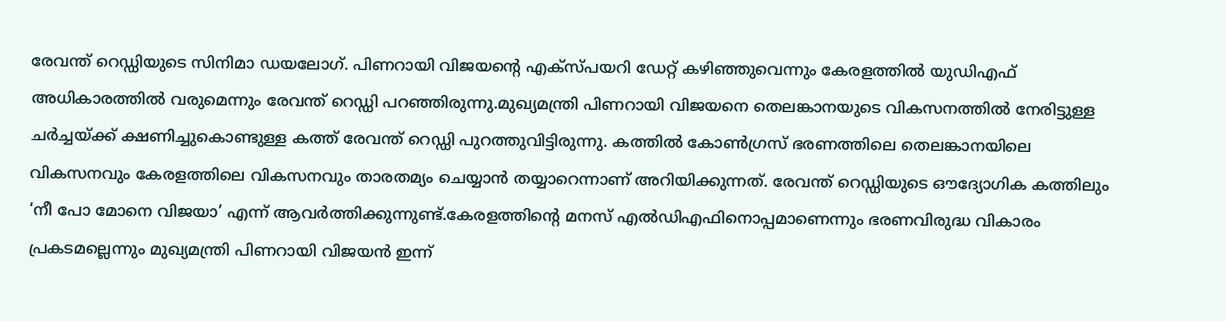രേവന്ത് റെഡ്ഡിയുടെ സിനിമാ ഡയലോഗ്. പിണറായി വിജയന്റെ എക്‌സ്പയറി ഡേറ്റ് കഴിഞ്ഞുവെന്നും കേരളത്തില്‍ യുഡിഎഫ് അധികാരത്തില്‍ വരുമെന്നും രേവന്ത് റെഡ്ഡി പറഞ്ഞിരുന്നു.മുഖ്യമന്ത്രി പിണറായി വിജയനെ തെലങ്കാനയുടെ വികസനത്തില്‍ നേരിട്ടുള്ള ചര്‍ച്ചയ്ക്ക് ക്ഷണിച്ചുകൊണ്ടുള്ള കത്ത് രേവന്ത് റെഡ്ഡി പുറത്തുവിട്ടിരുന്നു. കത്തില്‍ കോണ്‍ഗ്രസ് ഭരണത്തിലെ തെലങ്കാനയിലെ വികസനവും കേരളത്തിലെ വികസനവും താരതമ്യം ചെയ്യാന്‍ തയ്യാറെന്നാണ് അറിയിക്കുന്നത്. രേവന്ത് റെഡ്ഡിയുടെ ഔദ്യോഗിക കത്തിലും ‘നീ പോ മോനെ വിജയാ’ എന്ന് ആവര്‍ത്തിക്കുന്നുണ്ട്.കേരളത്തിന്റെ മനസ് എല്‍ഡിഎഫിനൊപ്പമാണെന്നും ഭരണവിരുദ്ധ വികാരം പ്രകടമല്ലെന്നും മുഖ്യമന്ത്രി പിണറായി വിജയന്‍ ഇന്ന്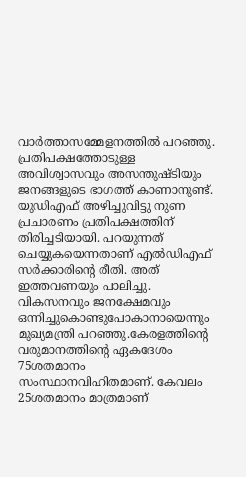വാര്‍ത്താസമ്മേളനത്തില്‍ പറഞ്ഞു. പ്രതിപക്ഷത്തോടുള്ള അവിശ്വാസവും അസന്തുഷ്ടിയും ജനങ്ങളുടെ ഭാഗത്ത് കാണാനുണ്ട്. യുഡിഎഫ് അഴിച്ചുവിട്ടു നുണ പ്രചാരണം പ്രതിപക്ഷത്തിന് തിരിച്ചടിയായി. പറയുന്നത് ചെയ്യുകയെന്നതാണ് എല്‍ഡിഎഫ് സര്‍ക്കാരിന്റെ രീതി. അത് ഇത്തവണയും പാലിച്ചു. വികസനവും ജനക്ഷേമവും ഒന്നിച്ചുകൊണ്ടുപോകാനായെന്നും മുഖ്യമന്ത്രി പറഞ്ഞു.കേരളത്തിന്റെ വരുമാനത്തിന്റെ ഏകദേശം 75ശതമാനം സംസ്ഥാനവിഹിതമാണ്. കേവലം 25ശതമാനം മാത്രമാണ്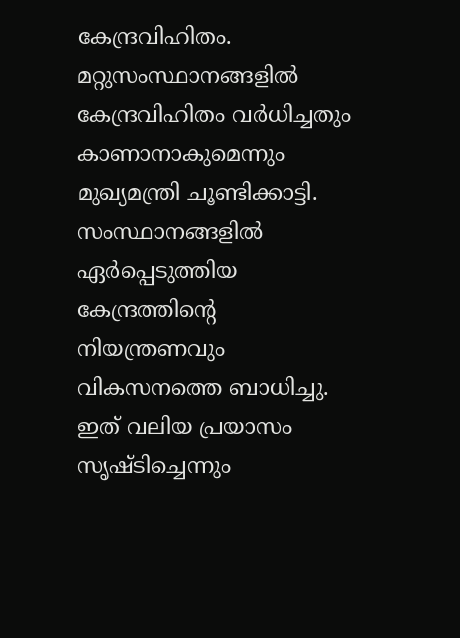കേന്ദ്രവിഹിതം. മറ്റുസംസ്ഥാനങ്ങളില്‍ കേന്ദ്രവിഹിതം വര്‍ധിച്ചതും കാണാനാകുമെന്നും മുഖ്യമന്ത്രി ചൂണ്ടിക്കാട്ടി. സംസ്ഥാനങ്ങളില്‍ ഏര്‍പ്പെടുത്തിയ കേന്ദ്രത്തിന്റെ നിയന്ത്രണവും വികസനത്തെ ബാധിച്ചു. ഇത് വലിയ പ്രയാസം സൃഷ്ടിച്ചെന്നും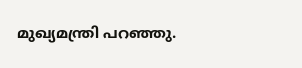മുഖ്യമന്ത്രി പറഞ്ഞു.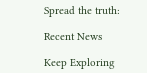Spread the truth:

Recent News

Keep Exploring